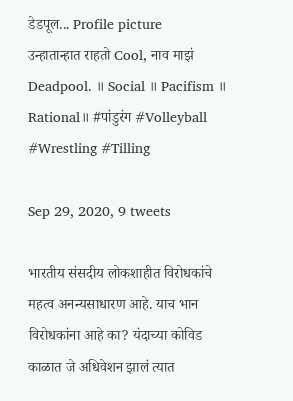डेडपूल... Profile picture
उन्हातान्हात राहतो Cool, नाव माझं Deadpool. ॥ Social ॥ Pacifism ॥ Rational॥ #पांडुरंग #Volleyball #Wrestling #Tilling

Sep 29, 2020, 9 tweets

भारतीय संसदीय लोकशाहीत विरोधकांचे महत्व अनन्यसाधारण आहे. याच भान विरोधकांना आहे का? यंदाच्या कोविड काळात जे अधिवेशन झालं त्यात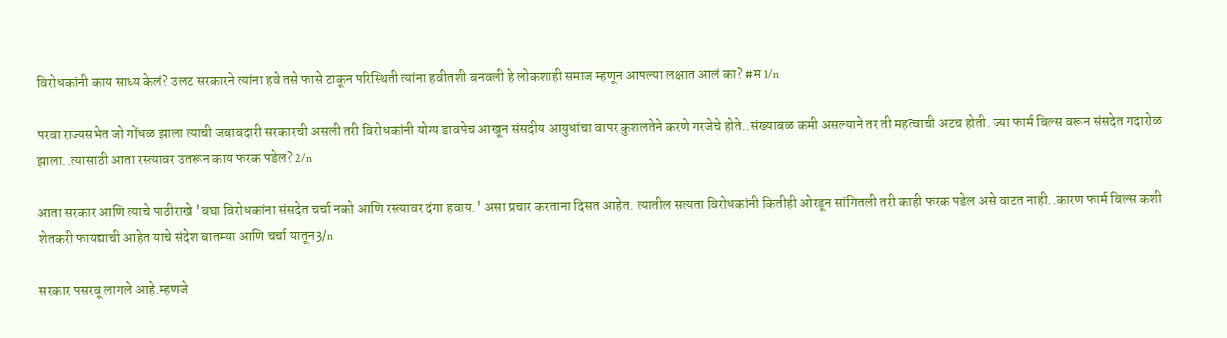विरोधकांनी काय साध्य केलं? उलट सरकारने त्यांना हवे तसे फासे टाकून परिस्थिती त्यांना हवीतशी बनवली हे लोकशाही समाज म्हणून आपल्या लक्षात आलं का? #म 1/n

परवा राज्यसभेत जो गोंधळ झाला त्याची जबाबदारी सरकारची असली तरी विरोधकांनी योग्य डावपेच आखून संसदीय आयुधांचा वापर कुशलतेने करणे गरजेचे होते..संख्याबळ कमी असल्याने तर ती महत्वाची अटच होती. ज्या फार्म बिल्स वरून संसदेत गदारोळ झाला..त्यासाठी आता रस्त्यावर उतरून काय फरक पडेल? 2/n

आता सरकार आणि त्याचे पाठीराखे 'बघा विरोधकांना संसदेत चर्चा नको आणि रस्त्यावर दंगा हवाय.' असा प्रचार करताना दिसत आहेत. त्यातील सत्यता विरोधकांनी कितीही ओरडून सांगितली तरी काही फरक पडेल असे वाटत नाही..कारण फार्म बिल्स कशी शेतकरी फायद्याची आहेत याचे संदेश बातम्या आणि चर्चा यातून3/n

सरकार पसरवू लागले आहे.म्हणजे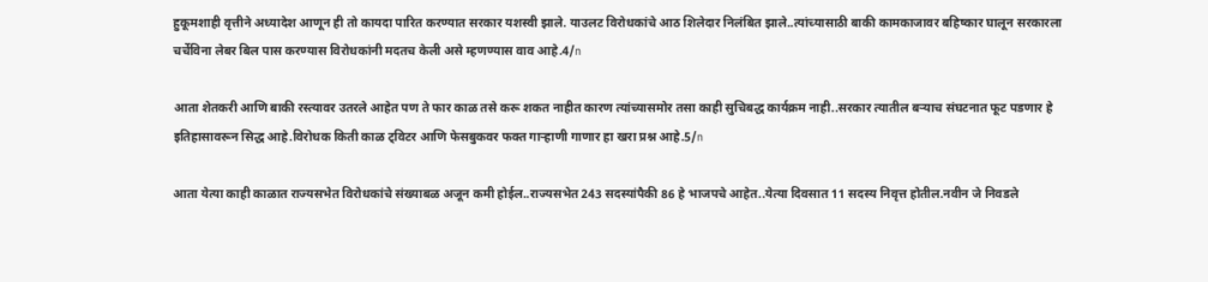हुकूमशाही वृत्तीने अध्यादेश आणून ही तो कायदा पारित करण्यात सरकार यशस्वी झाले. याउलट विरोधकांचे आठ शिलेदार निलंबित झाले..त्यांच्यासाठी बाकी कामकाजावर बहिष्कार घालून सरकारला चर्चेविना लेबर बिल पास करण्यास विरोधकांनी मदतच केली असे म्हणण्यास वाव आहे.4/n

आता शेतकरी आणि बाकी रस्त्यावर उतरले आहेत पण ते फार काळ तसे करू शकत नाहीत कारण त्यांच्यासमोर तसा काही सुचिबद्ध कार्यक्रम नाही..सरकार त्यातील बऱ्याच संघटनात फूट पडणार हे इतिहासावरून सिद्ध आहे.विरोधक किती काळ ट्विटर आणि फेसबुकवर फक्त गाऱ्हाणी गाणार हा खरा प्रश्न आहे.5/n

आता येत्या काही काळात राज्यसभेत विरोधकांचे संख्याबळ अजून कमी होईल..राज्यसभेत 243 सदस्यांपैकी 86 हे भाजपचे आहेत..येत्या दिवसात 11 सदस्य निवृत्त होतील.नवीन जे निवडले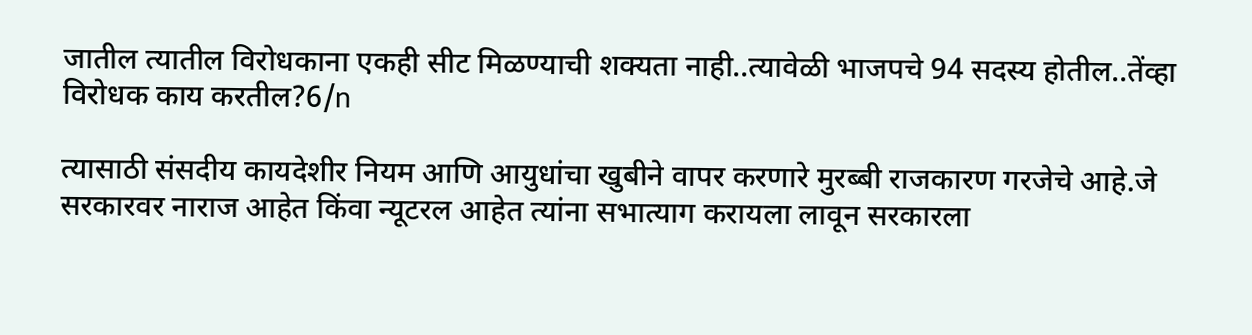जातील त्यातील विरोधकाना एकही सीट मिळण्याची शक्यता नाही..त्यावेळी भाजपचे 94 सदस्य होतील..तेंव्हा विरोधक काय करतील?6/n

त्यासाठी संसदीय कायदेशीर नियम आणि आयुधांचा खुबीने वापर करणारे मुरब्बी राजकारण गरजेचे आहे.जे सरकारवर नाराज आहेत किंवा न्यूटरल आहेत त्यांना सभात्याग करायला लावून सरकारला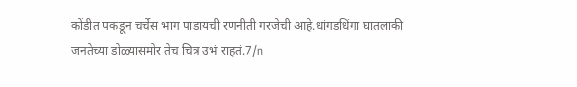कोंडीत पकडून चर्चेस भाग पाडायची रणनीती गरजेची आहे.धांगडधिंगा घातलाकी जनतेच्या डोळ्यासमोर तेच चित्र उभं राहतं.7/n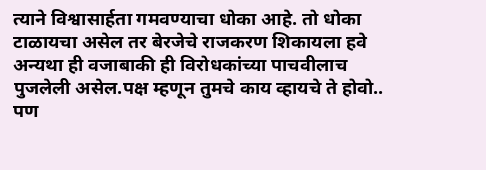त्याने विश्वासार्हता गमवण्याचा धोका आहे. तो धोका टाळायचा असेल तर बेरजेचे राजकरण शिकायला हवे अन्यथा ही वजाबाकी ही विरोधकांच्या पाचवीलाच पुजलेली असेल.पक्ष म्हणून तुमचे काय व्हायचे ते होवो.. पण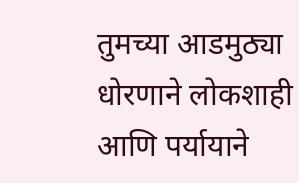तुमच्या आडमुठ्या धोरणाने लोकशाही आणि पर्यायाने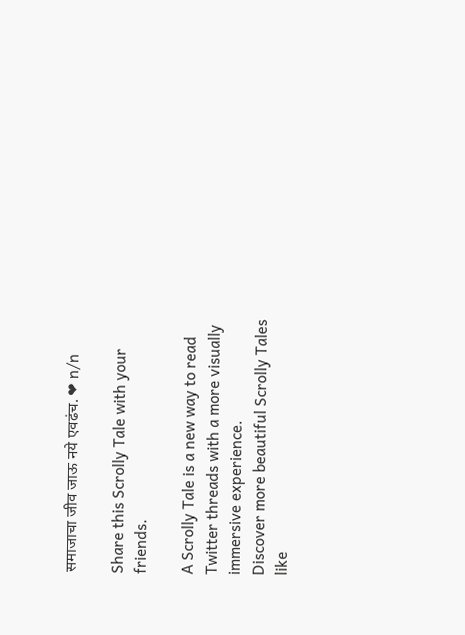समाजाचा जीव जाऊ नये एवढंच. ❤ n/n

Share this Scrolly Tale with your friends.

A Scrolly Tale is a new way to read Twitter threads with a more visually immersive experience.
Discover more beautiful Scrolly Tales like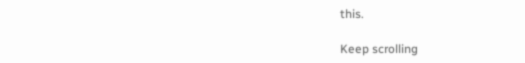this.

Keep scrolling